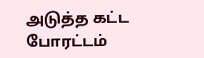அடுத்த கட்ட போரட்டம்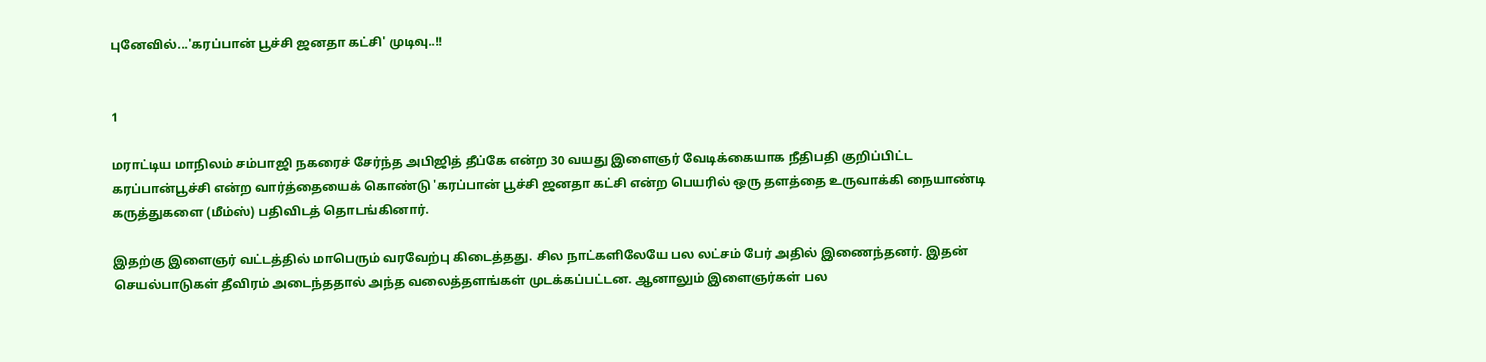புனேவில்...'கரப்பான் பூச்சி ஜனதா கட்சி' முடிவு..!!


1

மராட்டிய மாநிலம் சம்பாஜி நகரைச் சேர்ந்த அபிஜித் தீப்கே என்ற 30 வயது இளைஞர் வேடிக்கையாக நீதிபதி குறிப்பிட்ட கரப்பான்பூச்சி என்ற வார்த்தையைக் கொண்டு 'கரப்பான் பூச்சி ஜனதா கட்சி என்ற பெயரில் ஒரு தளத்தை உருவாக்கி நையாண்டி கருத்துகளை (மீம்ஸ்) பதிவிடத் தொடங்கினார்.

இதற்கு இளைஞர் வட்டத்தில் மாபெரும் வரவேற்பு கிடைத்தது. சில நாட்களிலேயே பல லட்சம் பேர் அதில் இணைந்தனர். இதன் செயல்பாடுகள் தீவிரம் அடைந்ததால் அந்த வலைத்தளங்கள் முடக்கப்பட்டன. ஆனாலும் இளைஞர்கள் பல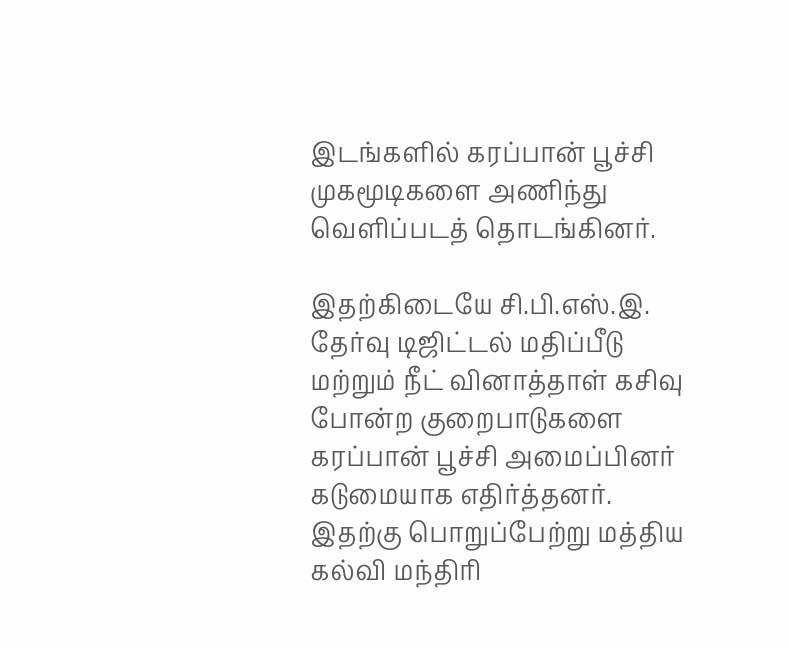இடங்களில் கரப்பான் பூச்சி முகமூடிகளை அணிந்து வெளிப்படத் தொடங்கினர்.

இதற்கிடையே சி.பி.எஸ்.இ. தேர்வு டிஜிட்டல் மதிப்பீடு மற்றும் நீட் வினாத்தாள் கசிவு போன்ற குறைபாடுகளை கரப்பான் பூச்சி அமைப்பினர் கடுமையாக எதிர்த்தனர். இதற்கு பொறுப்பேற்று மத்திய கல்வி மந்திரி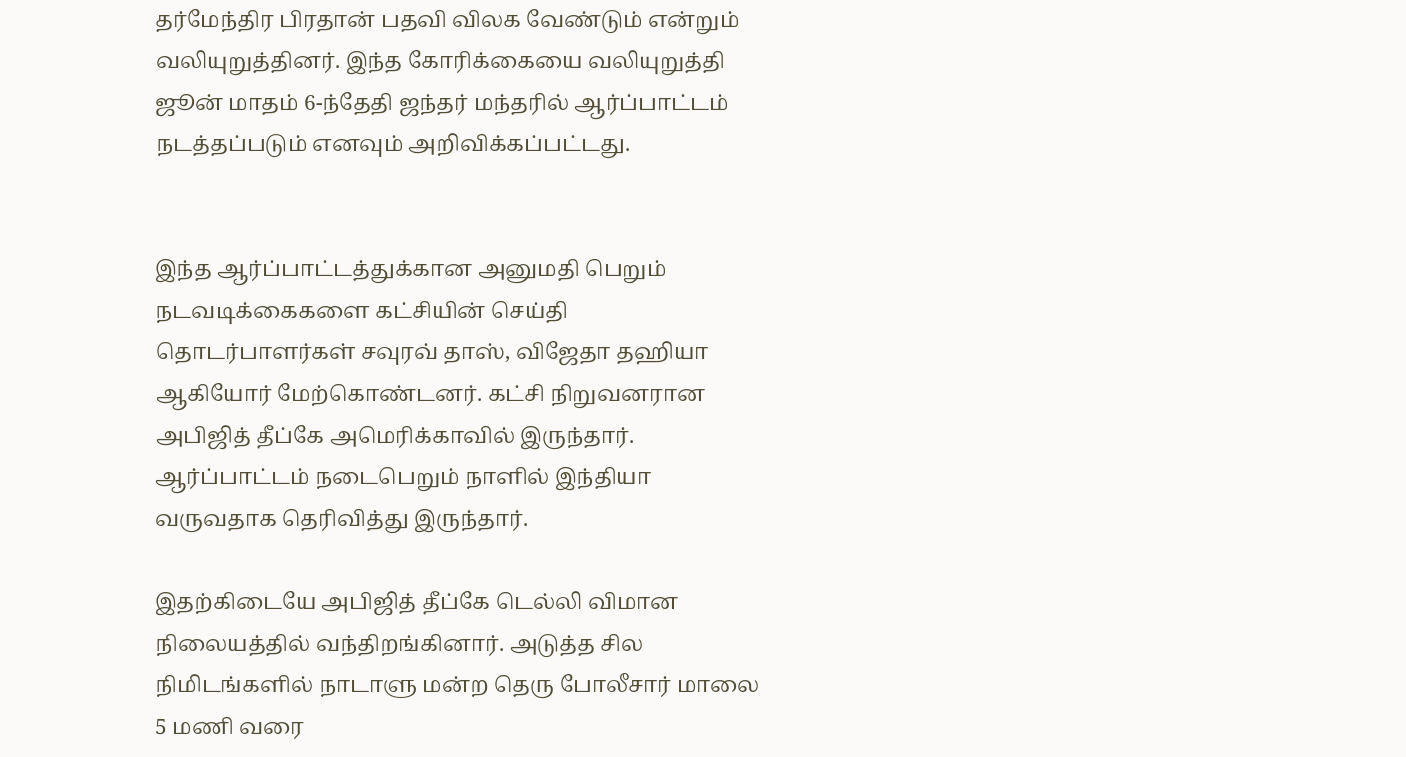தர்மேந்திர பிரதான் பதவி விலக வேண்டும் என்றும் வலியுறுத்தினர். இந்த கோரிக்கையை வலியுறுத்தி ஜூன் மாதம் 6-ந்தேதி ஜந்தர் மந்தரில் ஆர்ப்பாட்டம் நடத்தப்படும் எனவும் அறிவிக்கப்பட்டது.


இந்த ஆர்ப்பாட்டத்துக்கான அனுமதி பெறும் நடவடிக்கைகளை கட்சியின் செய்தி தொடர்பாளர்கள் சவுரவ் தாஸ், விஜேதா தஹியா ஆகியோர் மேற்கொண்டனர். கட்சி நிறுவனரான அபிஜித் தீப்கே அமெரிக்காவில் இருந்தார். ஆர்ப்பாட்டம் நடைபெறும் நாளில் இந்தியா வருவதாக தெரிவித்து இருந்தார்.

இதற்கிடையே அபிஜித் தீப்கே டெல்லி விமான நிலையத்தில் வந்திறங்கினார். அடுத்த சில நிமிடங்களில் நாடாளு மன்ற தெரு போலீசார் மாலை 5 மணி வரை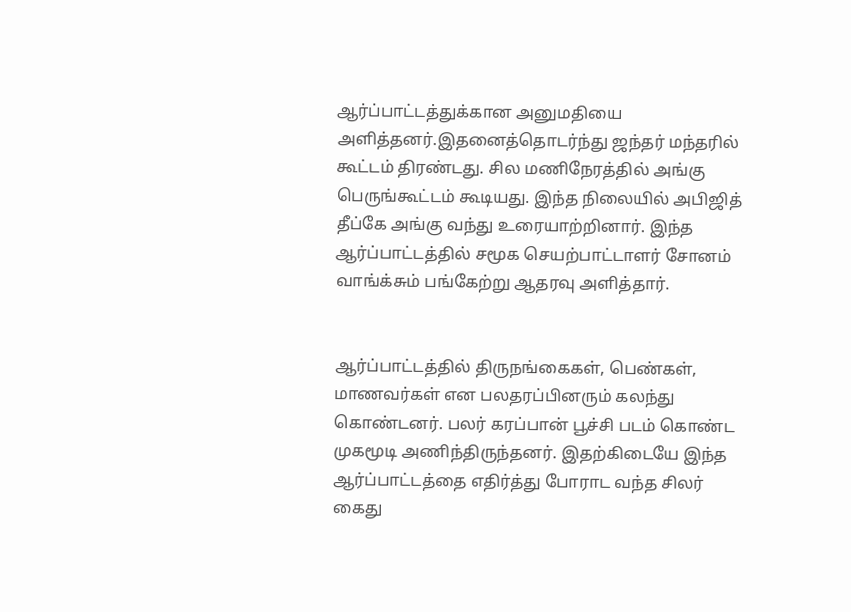ஆர்ப்பாட்டத்துக்கான அனுமதியை அளித்தனர்.இதனைத்தொடர்ந்து ஜந்தர் மந்தரில் கூட்டம் திரண்டது. சில மணிநேரத்தில் அங்கு பெருங்கூட்டம் கூடியது. இந்த நிலையில் அபிஜித் தீப்கே அங்கு வந்து உரையாற்றினார். இந்த ஆர்ப்பாட்டத்தில் சமூக செயற்பாட்டாளர் சோனம் வாங்க்சும் பங்கேற்று ஆதரவு அளித்தார்.


ஆர்ப்பாட்டத்தில் திருநங்கைகள், பெண்கள், மாணவர்கள் என பலதரப்பினரும் கலந்து கொண்டனர். பலர் கரப்பான் பூச்சி படம் கொண்ட முகமூடி அணிந்திருந்தனர். இதற்கிடையே இந்த ஆர்ப்பாட்டத்தை எதிர்த்து போராட வந்த சிலர் கைது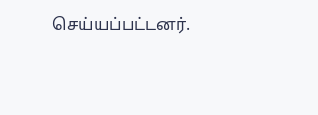செய்யப்பட்டனர்.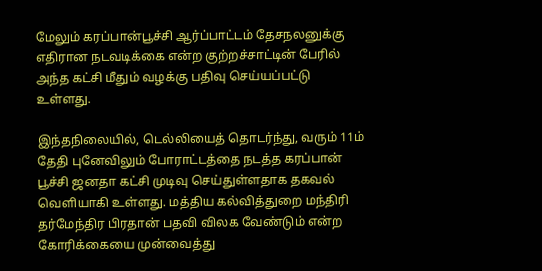மேலும் கரப்பான்பூச்சி ஆர்ப்பாட்டம் தேசநலனுக்கு எதிரான நடவடிக்கை என்ற குற்றச்சாட்டின் பேரில் அந்த கட்சி மீதும் வழக்கு பதிவு செய்யப்பட்டு உள்ளது.

இந்தநிலையில், டெல்லியைத் தொடர்ந்து, வரும் 11ம் தேதி புனேவிலும் போராட்டத்தை நடத்த கரப்பான் பூச்சி ஜனதா கட்சி முடிவு செய்துள்ளதாக தகவல் வெளியாகி உள்ளது. மத்திய கல்வித்துறை மந்திரி தர்மேந்திர பிரதான் பதவி விலக வேண்டும் என்ற கோரிக்கையை முன்வைத்து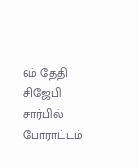6ம் தேதி சிஜேபி சார்பில் போராட்டம்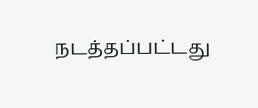நடத்தப்பட்டது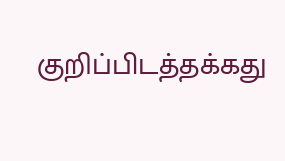குறிப்பிடத்தக்கது